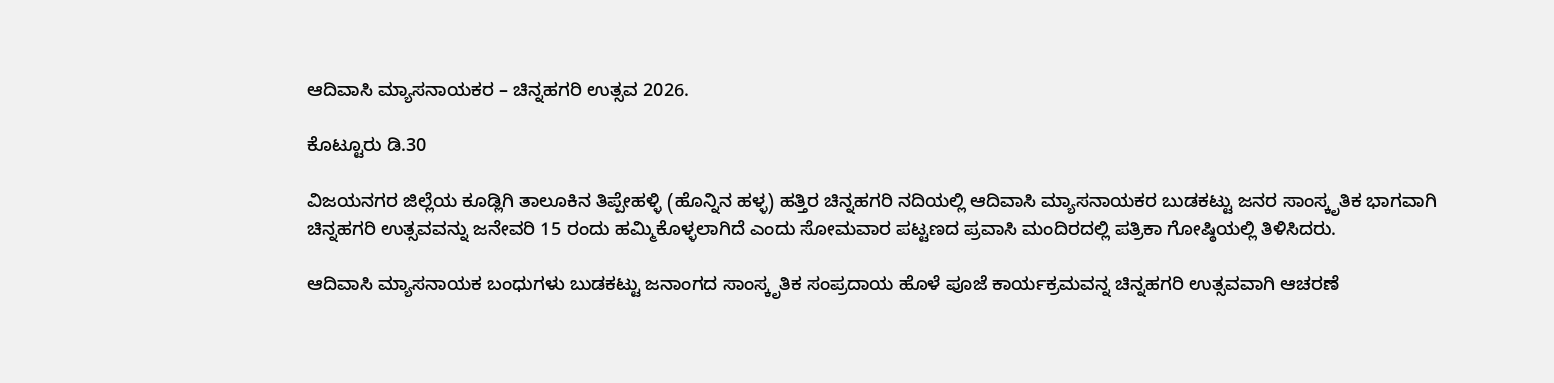ಆದಿವಾಸಿ ಮ್ಯಾಸನಾಯಕರ – ಚಿನ್ನಹಗರಿ ಉತ್ಸವ 2026.

ಕೊಟ್ಟೂರು ಡಿ.30

ವಿಜಯನಗರ ಜಿಲ್ಲೆಯ ಕೂಡ್ಲಿಗಿ ತಾಲೂಕಿನ ತಿಪ್ಪೇಹಳ್ಳಿ (ಹೊನ್ನಿನ ಹಳ್ಳ) ಹತ್ತಿರ ಚಿನ್ನಹಗರಿ ನದಿಯಲ್ಲಿ ಆದಿವಾಸಿ ಮ್ಯಾಸನಾಯಕರ ಬುಡಕಟ್ಟು ಜನರ ಸಾಂಸ್ಕೃತಿಕ ಭಾಗವಾಗಿ ಚಿನ್ನಹಗರಿ ಉತ್ಸವವನ್ನು ಜನೇವರಿ 15 ರಂದು ಹಮ್ಮಿಕೊಳ್ಳಲಾಗಿದೆ ಎಂದು ಸೋಮವಾರ ಪಟ್ಟಣದ ಪ್ರವಾಸಿ ಮಂದಿರದಲ್ಲಿ ಪತ್ರಿಕಾ ಗೋಷ್ಠಿಯಲ್ಲಿ ತಿಳಿಸಿದರು.

ಆದಿವಾಸಿ ಮ್ಯಾಸನಾಯಕ ಬಂಧುಗಳು ಬುಡಕಟ್ಟು ಜನಾಂಗದ ಸಾಂಸ್ಕೃತಿಕ ಸಂಪ್ರದಾಯ ಹೊಳೆ ಪೂಜೆ ಕಾರ್ಯಕ್ರಮವನ್ನ ಚಿನ್ನಹಗರಿ ಉತ್ಸವವಾಗಿ ಆಚರಣೆ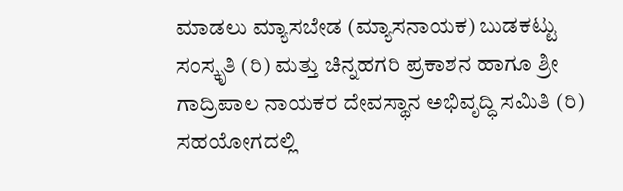ಮಾಡಲು ಮ್ಯಾಸಬೇಡ (ಮ್ಯಾಸನಾಯಕ) ಬುಡಕಟ್ಟು ಸಂಸ್ಕೃತಿ (ರಿ) ಮತ್ತು ಚಿನ್ನಹಗರಿ ಪ್ರಕಾಶನ ಹಾಗೂ ಶ್ರೀ ಗಾದ್ರಿಪಾಲ ನಾಯಕರ ದೇವಸ್ಥಾನ ಅಭಿವೃದ್ಧಿ ಸಮಿತಿ (ರಿ) ಸಹಯೋಗದಲ್ಲಿ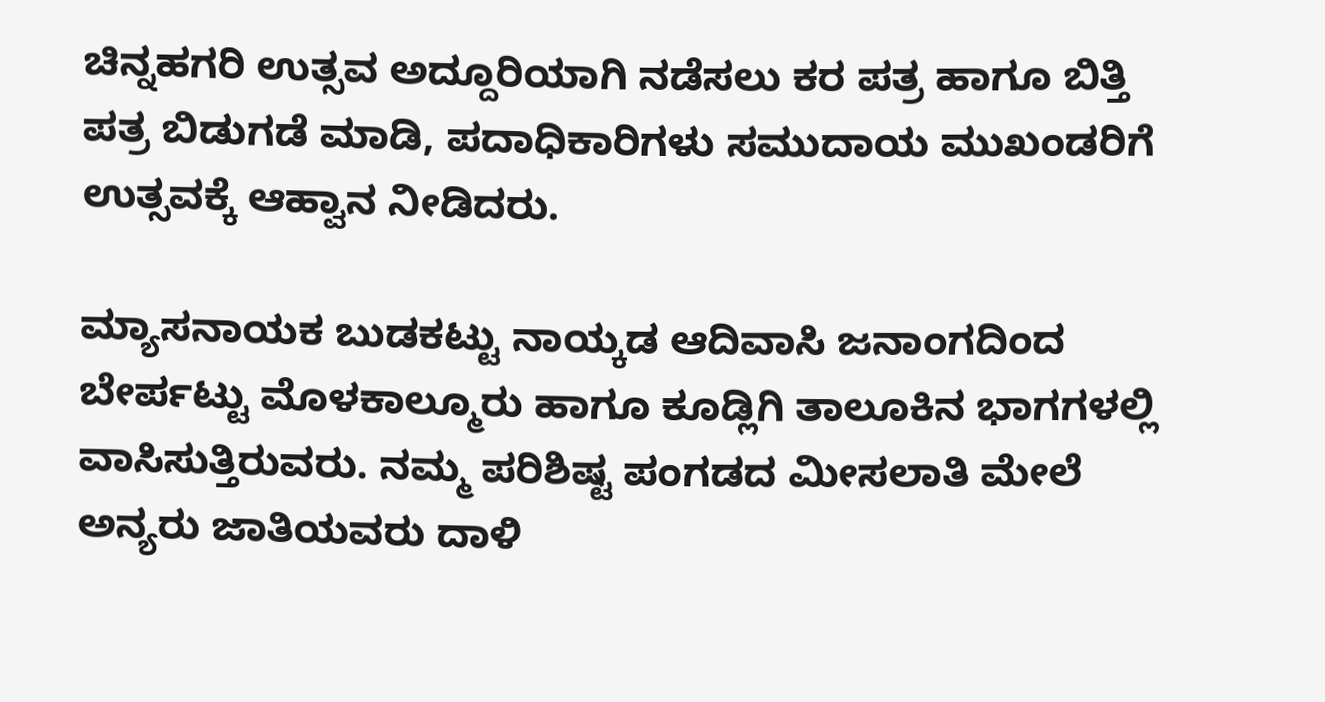ಚಿನ್ನಹಗರಿ ಉತ್ಸವ ಅದ್ದೂರಿಯಾಗಿ ನಡೆಸಲು ಕರ ಪತ್ರ ಹಾಗೂ ಬಿತ್ತಿ ಪತ್ರ ಬಿಡುಗಡೆ ಮಾಡಿ, ಪದಾಧಿಕಾರಿಗಳು ಸಮುದಾಯ ಮುಖಂಡರಿಗೆ ಉತ್ಸವಕ್ಕೆ ಆಹ್ವಾನ ನೀಡಿದರು.

ಮ್ಯಾಸನಾಯಕ ಬುಡಕಟ್ಟು ನಾಯ್ಕಡ ಆದಿವಾಸಿ ಜನಾಂಗದಿಂದ ಬೇರ್ಪಟ್ಟು ಮೊಳಕಾಲ್ಮೂರು ಹಾಗೂ ಕೂಡ್ಲಿಗಿ ತಾಲೂಕಿನ ಭಾಗಗಳಲ್ಲಿ ವಾಸಿಸುತ್ತಿರುವರು. ನಮ್ಮ ಪರಿಶಿಷ್ಟ ಪಂಗಡದ ಮೀಸಲಾತಿ ಮೇಲೆ ಅನ್ಯರು ಜಾತಿಯವರು ದಾಳಿ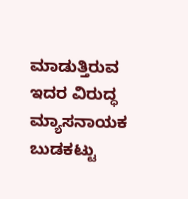ಮಾಡುತ್ತಿರುವ ಇದರ ವಿರುದ್ಧ ಮ್ಯಾಸನಾಯಕ ಬುಡಕಟ್ಟು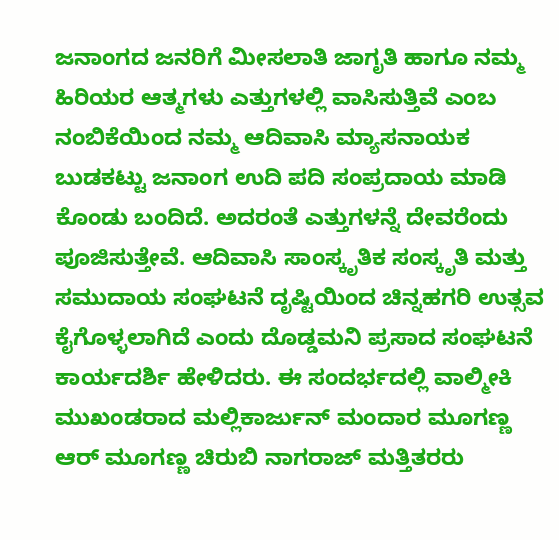ಜನಾಂಗದ ಜನರಿಗೆ ಮೀಸಲಾತಿ ಜಾಗೃತಿ ಹಾಗೂ ನಮ್ಮ ಹಿರಿಯರ ಆತ್ಮಗಳು ಎತ್ತುಗಳಲ್ಲಿ ವಾಸಿಸುತ್ತಿವೆ ಎಂಬ ನಂಬಿಕೆಯಿಂದ ನಮ್ಮ ಆದಿವಾಸಿ ಮ್ಯಾಸನಾಯಕ ಬುಡಕಟ್ಟು ಜನಾಂಗ ಉದಿ ಪದಿ ಸಂಪ್ರದಾಯ ಮಾಡಿ ಕೊಂಡು ಬಂದಿದೆ. ಅದರಂತೆ ಎತ್ತುಗಳನ್ನೆ ದೇವರೆಂದು ಪೂಜಿಸುತ್ತೇವೆ. ಆದಿವಾಸಿ ಸಾಂಸ್ಕೃತಿಕ ಸಂಸ್ಕೃತಿ ಮತ್ತು ಸಮುದಾಯ ಸಂಘಟನೆ ದೃಷ್ಟಿಯಿಂದ ಚಿನ್ನಹಗರಿ ಉತ್ಸವ ಕೈಗೊಳ್ಳಲಾಗಿದೆ ಎಂದು ದೊಡ್ಡಮನಿ ಪ್ರಸಾದ ಸಂಘಟನೆ ಕಾರ್ಯದರ್ಶಿ ಹೇಳಿದರು. ಈ ಸಂದರ್ಭದಲ್ಲಿ ವಾಲ್ಮೀಕಿ ಮುಖಂಡರಾದ ಮಲ್ಲಿಕಾರ್ಜುನ್ ಮಂದಾರ ಮೂಗಣ್ಣ ಆರ್ ಮೂಗಣ್ಣ ಚಿರುಬಿ ನಾಗರಾಜ್ ಮತ್ತಿತರರು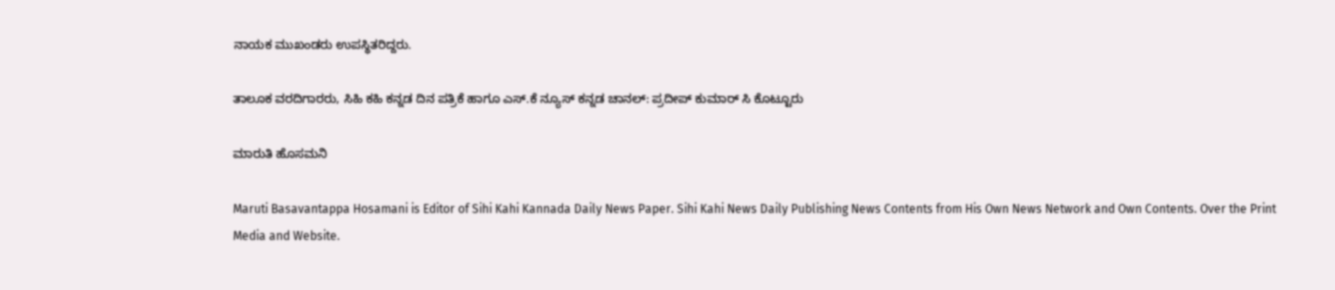ನಾಯಕ ಮುಖಂಡರು ಉಪಸ್ಥಿತರಿದ್ದರು.

ತಾಲೂಕ ವರದಿಗಾರರು, ಸಿಹಿ ಕಹಿ ಕನ್ನಡ ದಿನ ಪತ್ರಿಕೆ ಹಾಗೂ ಎಸ್.ಕೆ ನ್ಯೂಸ್ ಕನ್ನಡ ಚಾನಲ್: ಪ್ರದೀಪ್ ಕುಮಾರ್ ಸಿ ಕೊಟ್ಟೂರು

ಮಾರುತಿ ಹೊಸಮನಿ

Maruti Basavantappa Hosamani is Editor of Sihi Kahi Kannada Daily News Paper. Sihi Kahi News Daily Publishing News Contents from His Own News Network and Own Contents. Over the Print Media and Website.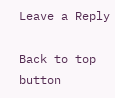Leave a Reply

Back to top button